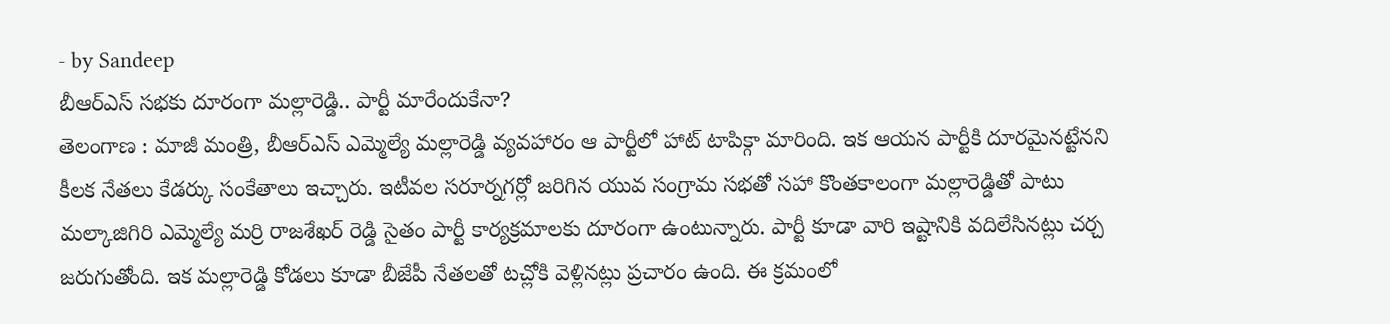- by Sandeep
బీఆర్ఎస్ సభకు దూరంగా మల్లారెడ్డి.. పార్టీ మారేందుకేనా?
తెలంగాణ : మాజీ మంత్రి, బీఆర్ఎస్ ఎమ్మెల్యే మల్లారెడ్డి వ్యవహారం ఆ పార్టీలో హాట్ టాపిక్గా మారింది. ఇక ఆయన పార్టీకి దూరమైనట్టేనని కీలక నేతలు కేడర్కు సంకేతాలు ఇచ్చారు. ఇటీవల సరూర్నగర్లో జరిగిన యువ సంగ్రామ సభతో సహా కొంతకాలంగా మల్లారెడ్డితో పాటు మల్కాజిగిరి ఎమ్మెల్యే మర్రి రాజశేఖర్ రెడ్డి సైతం పార్టీ కార్యక్రమాలకు దూరంగా ఉంటున్నారు. పార్టీ కూడా వారి ఇష్టానికి వదిలేసినట్లు చర్చ జరుగుతోంది. ఇక మల్లారెడ్డి కోడలు కూడా బీజేపీ నేతలతో టచ్లోకి వెళ్లినట్లు ప్రచారం ఉంది. ఈ క్రమంలో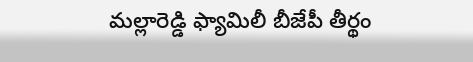మల్లారెడ్డి ఫ్యామిలీ బీజేపీ తీర్థం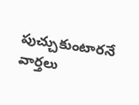పుచ్చుకుంటారనే వార్తలు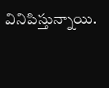వినిపిస్తున్నాయి.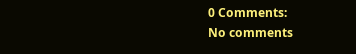0 Comments:
No comments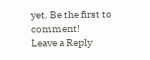yet. Be the first to comment!
Leave a Reply